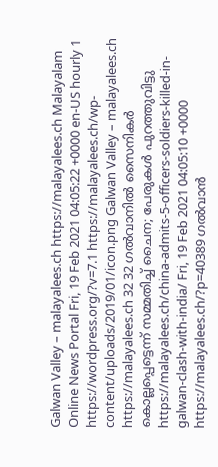Galwan Valley – malayalees.ch https://malayalees.ch Malayalam Online News Portal Fri, 19 Feb 2021 04:05:22 +0000 en-US hourly 1 https://wordpress.org/?v=7.1 https://malayalees.ch/wp-content/uploads/2019/01/icon.png Galwan Valley – malayalees.ch https://malayalees.ch 32 32 ഗല്‍വാനില്‍ സൈനികര്‍ കൊല്ലപ്പെട്ടെന്ന് സമ്മതിച്ച് ചൈന; പേരുകള്‍ പുറത്തുവിട്ടു https://malayalees.ch/china-admits-5-officers-soldiers-killed-in-galwan-clash-with-india/ Fri, 19 Feb 2021 04:05:10 +0000 https://malayalees.ch/?p=40389 ഗൽവാൻ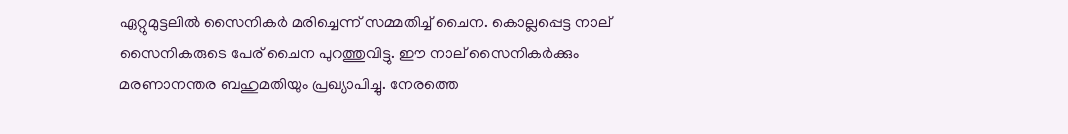ഏറ്റുമുട്ടലിൽ സൈനികർ മരിച്ചെന്ന് സമ്മതിച്ച് ചൈന. കൊല്ലപ്പെട്ട നാല് സൈനികരുടെ പേര് ചൈന പുറത്തുവിട്ടു. ഈ നാല് സൈനികർക്കും മരണാനന്തര ബഹുമതിയും പ്രഖ്യാപിച്ചു. നേരത്തെ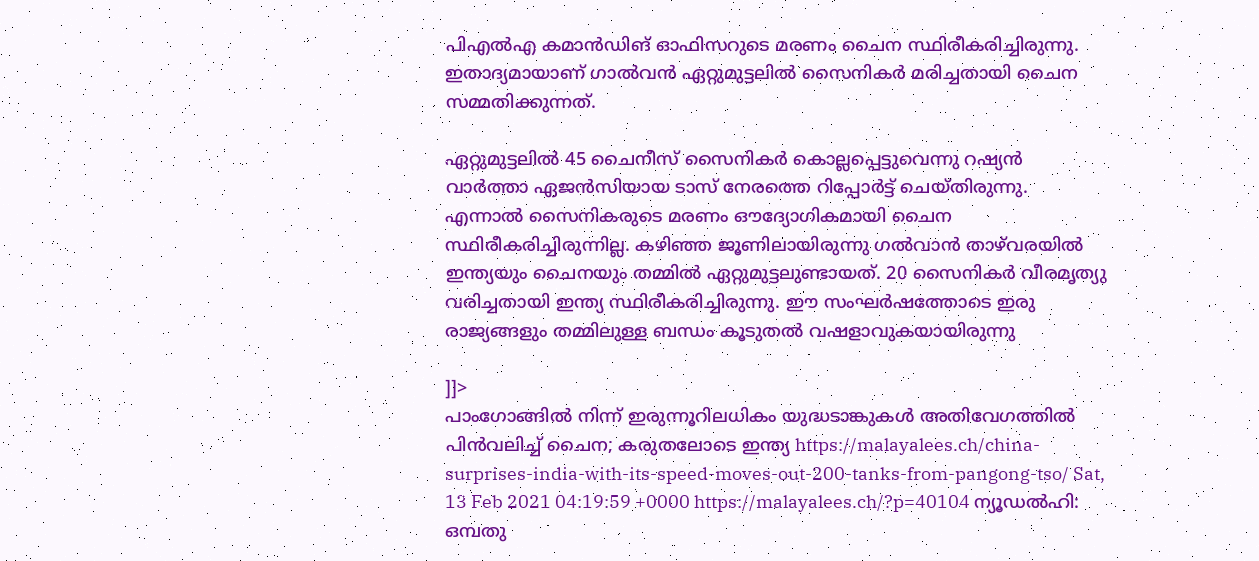പിഎൽഎ കമാൻഡിങ് ഓഫിസറുടെ മരണം ചൈന സ്ഥിരീകരിച്ചിരുന്നു. ഇതാദ്യമായാണ് ഗാൽവൻ ഏറ്റുമുട്ടലിൽ സൈനികർ മരിച്ചതായി ചൈന സമ്മതിക്കുന്നത്.

ഏറ്റുമുട്ടലിൽ 45 ചൈനീസ് സൈനികർ കൊല്ലപ്പെട്ടുവെന്നു റഷ്യൻ വാർത്താ ഏജൻസിയായ ടാസ് നേരത്തെ റിപ്പോർട്ട് ചെയ്തിരുന്നു. എന്നാൽ സൈനികരുടെ മരണം ഔദ്യോഗികമായി ചൈന സ്ഥിരീകരിച്ചിരുന്നില്ല. കഴിഞ്ഞ ജൂണിലായിരുന്നു ഗൽവാൻ താഴ്‌‌‌വരയിൽ ഇന്ത്യയും ചൈനയും തമ്മിൽ ഏറ്റുമുട്ടലുണ്ടായത്. 20 സൈനികർ വീരമൃത്യു വരിച്ചതായി ഇന്ത്യ സ്ഥിരീകരിച്ചിരുന്നു. ഈ സംഘർഷത്തോടെ ഇരു രാജ്യങ്ങളും തമ്മിലുള്ള ബന്ധം കൂടുതൽ വഷളാവുകയായിരുന്നു

]]>
പാംഗോങ്ങിൽ നിന്ന് ഇരുന്നൂറിലധികം യുദ്ധടാങ്കുകൾ അതിവേഗത്തിൽ പിൻവലിച്ച് ചൈന; കരുതലോടെ ഇന്ത്യ https://malayalees.ch/china-surprises-india-with-its-speed-moves-out-200-tanks-from-pangong-tso/ Sat, 13 Feb 2021 04:19:59 +0000 https://malayalees.ch/?p=40104 ന്യൂഡൽഹി: ഒമ്പതു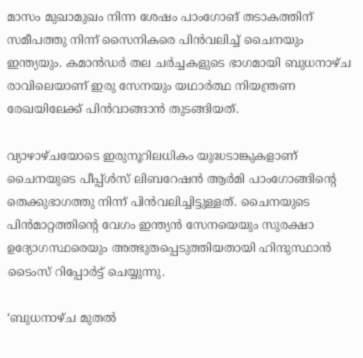മാസം മുഖാമുഖം നിന്ന ശേഷം പാംഗോങ് തടാകത്തിന് സമീപത്തു നിന്ന് സൈനികരെ പിൻവലിച്ച് ചൈനയും ഇന്ത്യയും. കമാൻഡർ തല ചർച്ചകളുടെ ഭാഗമായി ബുധനാഴ്ച രാവിലെയാണ് ഇരു സേനയും യഥാർത്ഥ നിയന്ത്രണ രേഖയിലേക്ക് പിൻവാങ്ങാൻ തുടങ്ങിയത്.

വ്യാഴാഴ്ചയോടെ ഇരുനൂറിലധികം യുദ്ധടാങ്കുകളാണ് ചൈനയുടെ പീപ്പ്ൾസ് ലിബറേഷൻ ആർമി പാംഗോങ്ങിന്റെ തെക്കുഭാഗത്തു നിന്ന് പിൻവലിച്ചിട്ടുള്ളത്. ചൈനയുടെ പിൻമാറ്റത്തിന്റെ വേഗം ഇന്ത്യൻ സേനയെയും സുരക്ഷാ ഉദ്യോഗസ്ഥരെയും അത്ഭുതപ്പെടുത്തിയതായി ഹിന്ദുസ്ഥാൻ ടൈംസ് റിപ്പോർട്ട് ചെയ്യുന്നു.

‘ബുധനാഴ്ച മുതൽ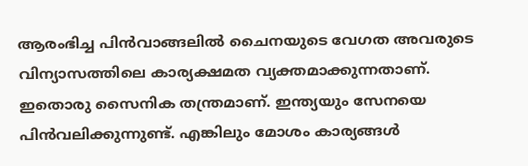ആരംഭിച്ച പിൻവാങ്ങലിൽ ചൈനയുടെ വേഗത അവരുടെ വിന്യാസത്തിലെ കാര്യക്ഷമത വ്യക്തമാക്കുന്നതാണ്. ഇതൊരു സൈനിക തന്ത്രമാണ്. ഇന്ത്യയും സേനയെ പിൻവലിക്കുന്നുണ്ട്. എങ്കിലും മോശം കാര്യങ്ങൾ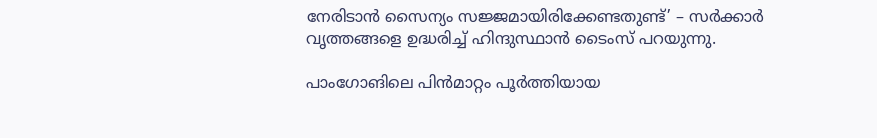നേരിടാൻ സൈന്യം സജ്ജമായിരിക്കേണ്ടതുണ്ട്’ – സർക്കാർ വൃത്തങ്ങളെ ഉദ്ധരിച്ച് ഹിന്ദുസ്ഥാൻ ടൈംസ് പറയുന്നു.

പാംഗോങിലെ പിൻമാറ്റം പൂർത്തിയായ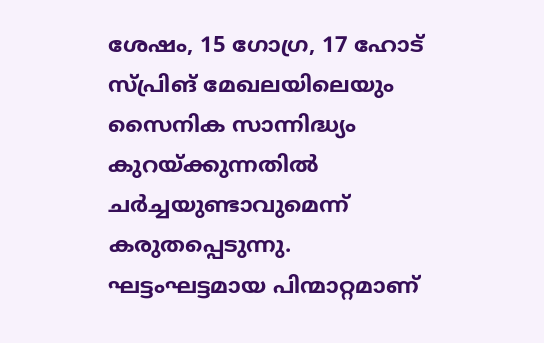ശേഷം, 15 ഗോഗ്ര, 17 ഹോട് സ്പ്രിങ് മേഖലയിലെയും സൈനിക സാന്നിദ്ധ്യം കുറയ്ക്കുന്നതിൽ ചർച്ചയുണ്ടാവുമെന്ന് കരുതപ്പെടുന്നു. ഘട്ടംഘട്ടമായ പിന്മാറ്റമാണ്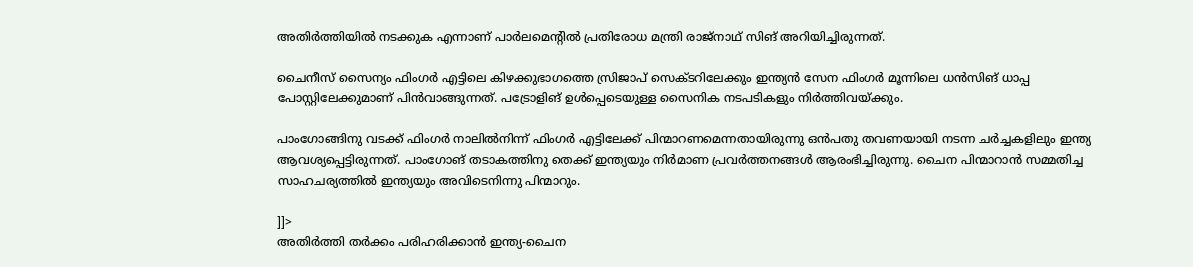അതിർത്തിയിൽ നടക്കുക എന്നാണ് പാർലമെന്റിൽ പ്രതിരോധ മന്ത്രി രാജ്‌നാഥ് സിങ് അറിയിച്ചിരുന്നത്.

ചൈനീസ് സൈന്യം ഫിംഗർ എട്ടിലെ കിഴക്കുഭാഗത്തെ സ്രിജാപ് സെക്ടറിലേക്കും ഇന്ത്യൻ സേന ഫിംഗർ മൂന്നിലെ ധൻസിങ് ധാപ്പ പോസ്റ്റിലേക്കുമാണ് പിൻവാങ്ങുന്നത്. പട്രോളിങ് ഉൾപ്പെടെയുള്ള സൈനിക നടപടികളും നിർത്തിവയ്ക്കും.

പാംഗോങ്ങിനു വടക്ക് ഫിംഗർ നാലിൽനിന്ന് ഫിംഗർ എട്ടിലേക്ക് പിന്മാറണമെന്നതായിരുന്നു ഒൻപതു തവണയായി നടന്ന ചർച്ചകളിലും ഇന്ത്യ ആവശ്യപ്പെട്ടിരുന്നത്. പാംഗോങ് തടാകത്തിനു തെക്ക് ഇന്ത്യയും നിർമാണ പ്രവർത്തനങ്ങൾ ആരംഭിച്ചിരുന്നു. ചൈന പിന്മാറാൻ സമ്മതിച്ച സാഹചര്യത്തിൽ ഇന്ത്യയും അവിടെനിന്നു പിന്മാറും.

]]>
അതിര്‍ത്തി തര്‍ക്കം പരിഹരിക്കാന്‍ ഇന്ത്യ-ചൈന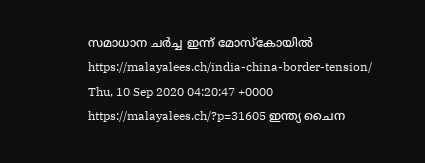സമാധാന ചര്‍ച്ച ഇന്ന് മോസ്കോയില്‍ https://malayalees.ch/india-china-border-tension/ Thu, 10 Sep 2020 04:20:47 +0000 https://malayalees.ch/?p=31605 ഇന്ത്യ ചൈന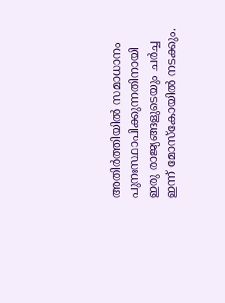അതിര്‍ത്തിയില്‍ സമാധാനം പുനഃസ്ഥാപിക്കുന്നതിനായി ഇരു രാജ്യങ്ങളുടെയും ചര്‍ച്ച ഇന്ന് മോസ്കോയില്‍ നടക്കും.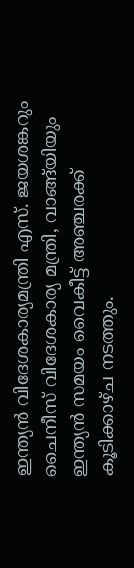ഇന്ത്യന്‍ വിദേശകാര്യമന്ത്രി എസ്. ജയശങ്കറും ചൈനീസ് വിദേശകാര്യ മന്ത്രി, വാങ്ങ്‍യിയും ഇന്ത്യന്‍ സമയം വൈകീട്ട് അഞ്ചരക്ക് കൂടിക്കാഴ്ച നടത്തും.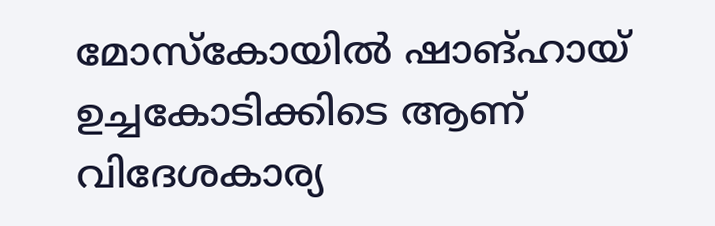മോസ്കോയില്‍ ഷാങ്ഹായ് ഉച്ചകോടിക്കിടെ ആണ് വിദേശകാര്യ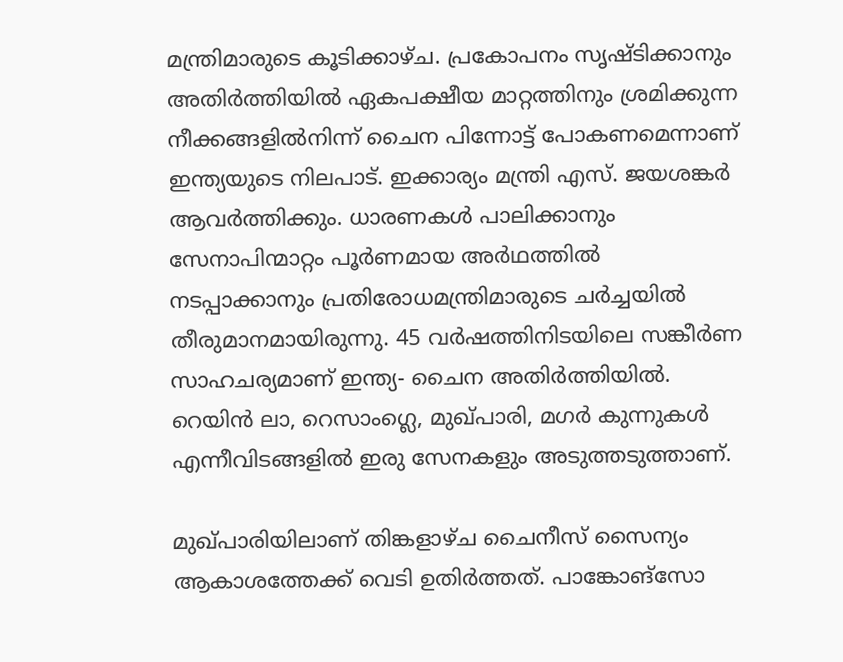മന്ത്രിമാരുടെ കൂടിക്കാഴ്ച. പ്രകോപനം സൃഷ്ടിക്കാനും അതിർത്തിയില്‍ ഏകപക്ഷീയ മാറ്റത്തിനും ശ്രമിക്കുന്ന നീക്കങ്ങളില്‍നിന്ന് ചൈന പിന്നോട്ട് പോകണമെന്നാണ് ഇന്ത്യയുടെ നിലപാട്. ഇക്കാര്യം മന്ത്രി എസ്. ജയശങ്കർ ആവർത്തിക്കും. ധാരണകൾ പാലിക്കാനും സേനാപിന്മാറ്റം പൂർണമായ അർഥത്തിൽ നടപ്പാക്കാനും പ്രതിരോധമന്ത്രിമാരുടെ ചർച്ചയിൽ തീരുമാനമായിരുന്നു. 45 വർഷത്തിനിടയിലെ സങ്കീർണ സാഹചര്യമാണ് ഇന്ത്യ- ചൈന അതിർത്തിയിൽ. റെയിന്‍ ലാ, റെസാംഗ്ലെ, മുഖ്പാരി, മഗർ കുന്നുകള്‍ എന്നീവിടങ്ങളില്‍ ഇരു സേനകളും അടുത്തടുത്താണ്.

മുഖ്പാരിയിലാണ് തിങ്കളാഴ്ച ചൈനീസ് സൈന്യം ആകാശത്തേക്ക് വെടി ഉതിർത്തത്. പാങ്കോങ്സോ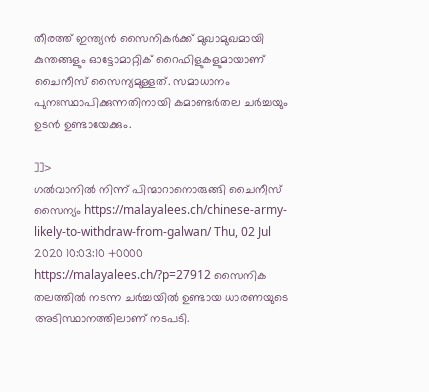തീരത്ത് ഇന്ത്യന്‍ സൈനികർക്ക് മുഖാമുഖമായി കുന്തങ്ങളും ഓട്ടോമാറ്റിക് റൈഫിളുകളുമായാണ് ചൈനീസ് സൈന്യമുള്ളത്. സമാധാനം പുനഃസ്ഥാപിക്കുന്നതിനായി കമാണ്ടർതല ചർച്ചയും ഉടന്‍ ഉണ്ടായേക്കും.

]]>
ഗൽവാനിൽ നിന്ന് പിന്മാറാനൊരുങ്ങി ചൈനീസ് സൈന്യം https://malayalees.ch/chinese-army-likely-to-withdraw-from-galwan/ Thu, 02 Jul 2020 10:03:10 +0000 https://malayalees.ch/?p=27912 സൈനിക തലത്തിൽ നടന്ന ചർച്ചയിൽ ഉണ്ടായ ധാരണയുടെ അടിസ്ഥാനത്തിലാണ് നടപടി.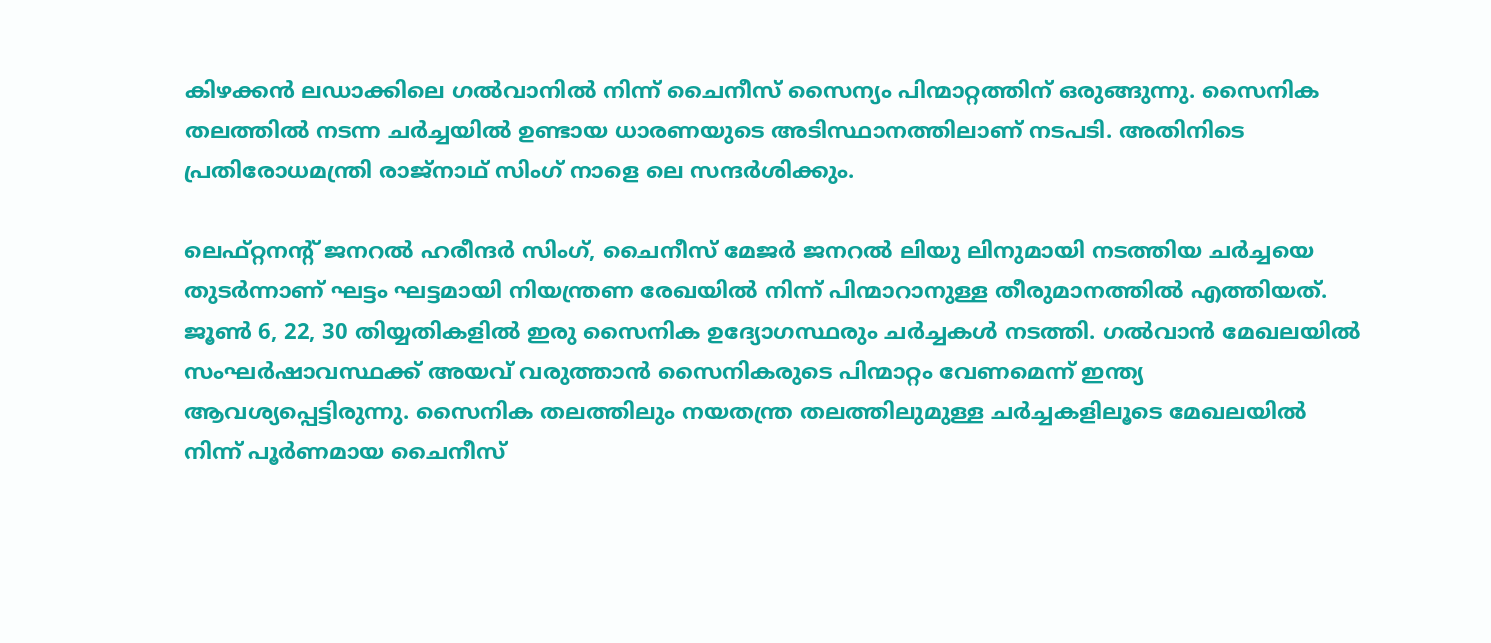കിഴക്കൻ ലഡാക്കിലെ ഗൽവാനിൽ നിന്ന് ചൈനീസ് സൈന്യം പിന്മാറ്റത്തിന് ഒരുങ്ങുന്നു. സൈനിക തലത്തിൽ നടന്ന ചർച്ചയിൽ ഉണ്ടായ ധാരണയുടെ അടിസ്ഥാനത്തിലാണ് നടപടി. അതിനിടെ പ്രതിരോധമന്ത്രി രാജ്നാഥ് സിംഗ് നാളെ ലെ സന്ദർശിക്കും.

ലെഫ്‌റ്റനന്‍റ് ജനറൽ ഹരീന്ദർ സിംഗ്, ചൈനീസ് മേജർ ജനറൽ ലിയു ലിനുമായി നടത്തിയ ചർച്ചയെ തുടർന്നാണ് ഘട്ടം ഘട്ടമായി നിയന്ത്രണ രേഖയിൽ നിന്ന് പിന്മാറാനുള്ള തീരുമാനത്തിൽ എത്തിയത്. ജൂൺ 6, 22, 30 തിയ്യതികളിൽ ഇരു സൈനിക ഉദ്യോഗസ്ഥരും ചർച്ചകൾ നടത്തി. ഗൽവാൻ മേഖലയിൽ സംഘർഷാവസ്ഥക്ക് അയവ് വരുത്താൻ സൈനികരുടെ പിന്മാറ്റം വേണമെന്ന് ഇന്ത്യ ആവശ്യപ്പെട്ടിരുന്നു. സൈനിക തലത്തിലും നയതന്ത്ര തലത്തിലുമുള്ള ചർച്ചകളിലൂടെ മേഖലയിൽ നിന്ന് പൂർണമായ ചൈനീസ്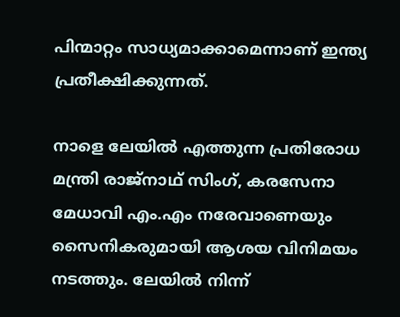പിന്മാറ്റം സാധ്യമാക്കാമെന്നാണ് ഇന്ത്യ പ്രതീക്ഷിക്കുന്നത്.

നാളെ ലേയിൽ എത്തുന്ന പ്രതിരോധ മന്ത്രി രാജ്‌നാഥ് സിംഗ്, കരസേനാ മേധാവി എം.എം നരേവാണെയും സൈനികരുമായി ആശയ വിനിമയം നടത്തും. ലേയിൽ നിന്ന്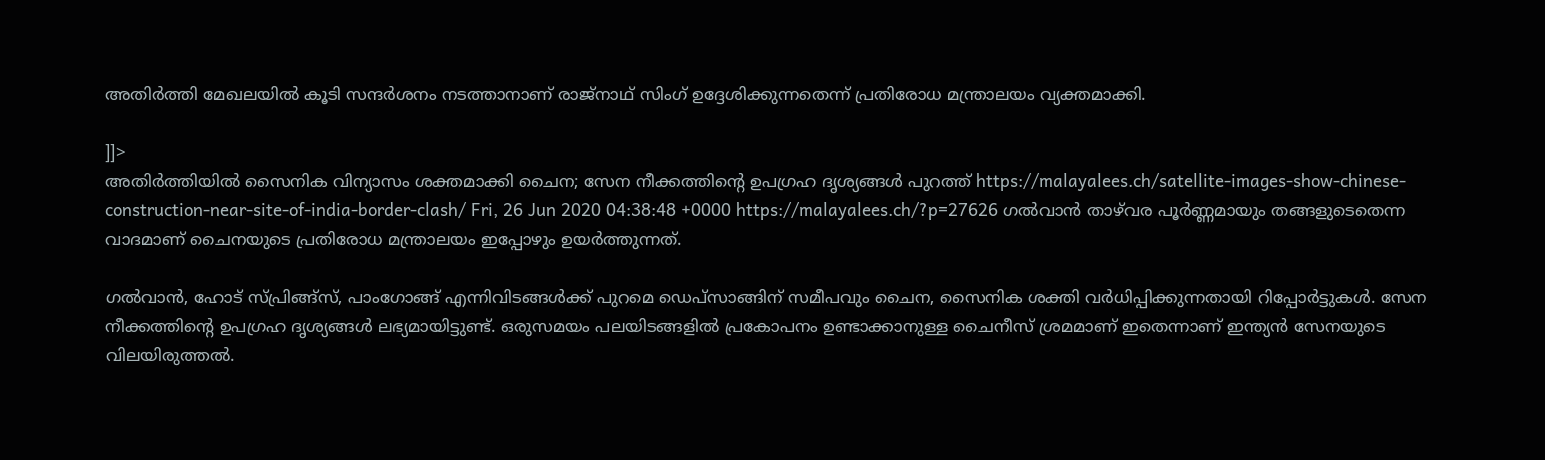അതിർത്തി മേഖലയിൽ കൂടി സന്ദർശനം നടത്താനാണ് രാജ്നാഥ് സിംഗ് ഉദ്ദേശിക്കുന്നതെന്ന് പ്രതിരോധ മന്ത്രാലയം വ്യക്തമാക്കി.

]]>
അതിര്‍ത്തിയില്‍ സൈനിക വിന്യാസം ശക്തമാക്കി ചൈന; സേന നീക്കത്തിന്‍റെ ഉപഗ്രഹ ദൃശ്യങ്ങൾ പുറത്ത് https://malayalees.ch/satellite-images-show-chinese-construction-near-site-of-india-border-clash/ Fri, 26 Jun 2020 04:38:48 +0000 https://malayalees.ch/?p=27626 ഗല്‍വാൻ താഴ്‍വര പൂർണ്ണമായും തങ്ങളുടെതെന്ന വാദമാണ് ചൈനയുടെ പ്രതിരോധ മന്ത്രാലയം ഇപ്പോഴും ഉയർത്തുന്നത്.

ഗൽവാൻ, ഹോട് സ്പ്രിങ്ങ്സ്, പാംഗോങ്ങ് എന്നിവിടങ്ങൾക്ക് പുറമെ ഡെപ്സാങ്ങിന് സമീപവും ചൈന, സൈനിക ശക്തി വർധിപ്പിക്കുന്നതായി റിപ്പോർട്ടുകൾ. സേന നീക്കത്തിന്‍റെ ഉപഗ്രഹ ദൃശ്യങ്ങൾ ലഭ്യമായിട്ടുണ്ട്. ഒരുസമയം പലയിടങ്ങളിൽ പ്രകോപനം ഉണ്ടാക്കാനുള്ള ചൈനീസ് ശ്രമമാണ് ഇതെന്നാണ് ഇന്ത്യൻ സേനയുടെ വിലയിരുത്തൽ.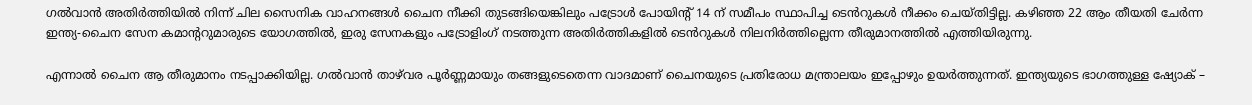ഗൽവാൻ അതിർത്തിയിൽ നിന്ന് ചില സൈനിക വാഹനങ്ങൾ ചൈന നീക്കി തുടങ്ങിയെങ്കിലും പട്രോൾ പോയിന്‍റ് 14 ന് സമീപം സ്ഥാപിച്ച ടെൻറുകൾ നീക്കം ചെയ്തിട്ടില്ല. കഴിഞ്ഞ 22 ആം തീയതി ചേർന്ന ഇന്ത്യ-ചൈന സേന കമാന്‍ററുമാരുടെ യോഗത്തിൽ, ഇരു സേനകളും പട്രോളിംഗ് നടത്തുന്ന അതിർത്തികളിൽ ടെൻറുകൾ നിലനിർത്തില്ലെന്ന തീരുമാനത്തിൽ എത്തിയിരുന്നു.

എന്നാൽ ചൈന ആ തീരുമാനം നടപ്പാക്കിയില്ല. ഗല്‍വാൻ താഴ്‍വര പൂർണ്ണമായും തങ്ങളുടെതെന്ന വാദമാണ് ചൈനയുടെ പ്രതിരോധ മന്ത്രാലയം ഇപ്പോഴും ഉയർത്തുന്നത്. ഇന്ത്യയുടെ ഭാഗത്തുള്ള ഷ്യോക് –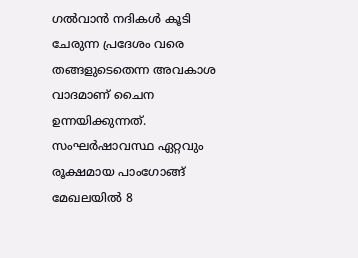ഗൽവാൻ നദികൾ കൂടി ചേരുന്ന പ്രദേശം വരെ തങ്ങളുടെതെന്ന അവകാശ വാദമാണ് ചൈന ഉന്നയിക്കുന്നത്. സംഘർഷാവസ്ഥ ഏറ്റവും രൂക്ഷമായ പാംഗോങ്ങ് മേഖലയിൽ 8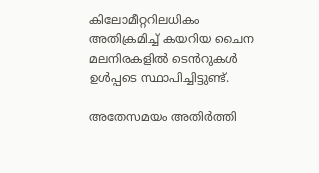കിലോമീറ്ററിലധികം അതിക്രമിച്ച് കയറിയ ചൈന മലനിരകളിൽ ടെൻറുകൾ ഉൾപ്പടെ സ്ഥാപിച്ചിട്ടുണ്ട്.

അതേസമയം അതിർത്തി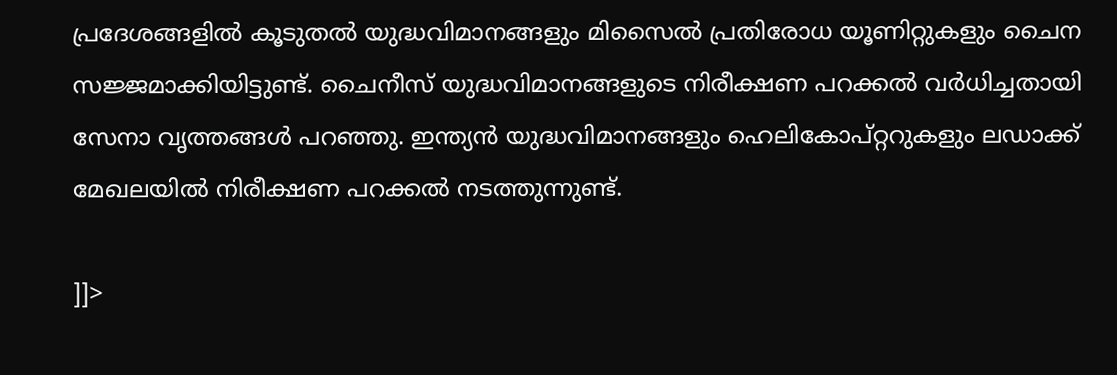പ്രദേശങ്ങളിൽ കൂടുതൽ യുദ്ധവിമാനങ്ങളും മിസൈൽ പ്രതിരോധ യൂണിറ്റുകളും ചൈന സജ്ജമാക്കിയിട്ടുണ്ട്. ചൈനീസ് യുദ്ധവിമാനങ്ങളുടെ നിരീക്ഷണ പറക്കൽ വർധിച്ചതായി സേനാ വൃത്തങ്ങൾ പറഞ്ഞു. ഇന്ത്യൻ യുദ്ധവിമാനങ്ങളും ഹെലികോപ്റ്ററുകളും ലഡാക്ക് മേഖലയിൽ നിരീക്ഷണ പറക്കൽ നടത്തുന്നുണ്ട്.

]]>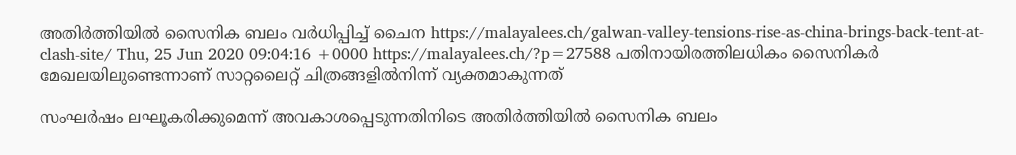അതിർത്തിയിൽ സൈനിക ബലം വർധിപ്പിച്ച് ചൈന https://malayalees.ch/galwan-valley-tensions-rise-as-china-brings-back-tent-at-clash-site/ Thu, 25 Jun 2020 09:04:16 +0000 https://malayalees.ch/?p=27588 പതിനായിരത്തിലധികം സൈനികര്‍ മേഖലയിലുണ്ടെന്നാണ് സാറ്റലൈറ്റ് ചിത്രങ്ങളില്‍നിന്ന് വ്യക്തമാകുന്നത്

സംഘർഷം ലഘൂകരിക്കുമെന്ന് അവകാശപ്പെടുന്നതിനിടെ അതിർത്തിയിൽ സൈനിക ബലം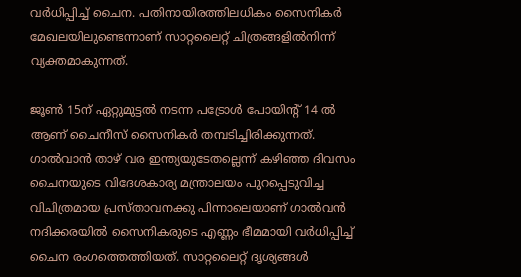വർധിപ്പിച്ച് ചൈന. പതിനായിരത്തിലധികം സൈനികര്‍ മേഖലയിലുണ്ടെന്നാണ് സാറ്റലൈറ്റ് ചിത്രങ്ങളില്‍നിന്ന് വ്യക്തമാകുന്നത്.

ജൂൺ 15ന് ഏറ്റുമുട്ടൽ നടന്ന പട്രോൾ പോയിന്‍റ് 14 ൽ ആണ് ചൈനീസ് സൈനികര്‍ തമ്പടിച്ചിരിക്കുന്നത്. ഗാൽവാൻ താഴ് വര ഇന്ത്യയുടേതല്ലെന്ന് കഴിഞ്ഞ ദിവസം ചൈനയുടെ വിദേശകാര്യ മന്ത്രാലയം പുറപ്പെടുവിച്ച വിചിത്രമായ പ്രസ്താവനക്കു പിന്നാലെയാണ് ഗാൽവൻ നദിക്കരയിൽ സൈനികരുടെ എണ്ണം ഭീമമായി വർധിപ്പിച്ച് ചൈന രംഗത്തെത്തിയത്. സാറ്റലൈറ്റ് ദൃശ്യങ്ങൾ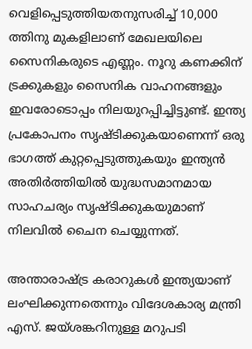വെളിപ്പെടുത്തിയതനുസരിച്ച് 10,000 ത്തിനു മുകളിലാണ് മേഖലയിലെ സൈനികരുടെ എണ്ണം. നൂറു കണക്കിന് ട്രക്കുകളും സൈനിക വാഹനങ്ങളും ഇവരോടൊപ്പം നിലയുറപ്പിച്ചിട്ടുണ്ട്. ഇന്ത്യ പ്രകോപനം സൃഷ്ടിക്കുകയാണെന്ന് ഒരു ഭാഗത്ത് കുറ്റപ്പെടുത്തുകയും ഇന്ത്യൻ അതിർത്തിയിൽ യുദ്ധസമാനമായ സാഹചര്യം സൃഷ്ടിക്കുകയുമാണ് നിലവിൽ ചൈന ചെയ്യുന്നത്.

അന്താരാഷ്ട്ര കരാറുകൾ ഇന്ത്യയാണ് ലംഘിക്കുന്നതെന്നും വിദേശകാര്യ മന്ത്രി എസ്. ജയ്ശങ്കറിനുള്ള മറുപടി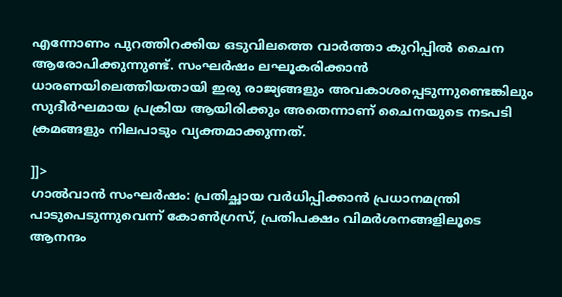എന്നോണം പുറത്തിറക്കിയ ഒടുവിലത്തെ വാർത്താ കുറിപ്പിൽ ചൈന ആരോപിക്കുന്നുണ്ട്. സംഘർഷം ലഘൂകരിക്കാൻ ധാരണയിലെത്തിയതായി ഇരു രാജ്യങ്ങളും അവകാശപ്പെടുന്നുണ്ടെങ്കിലും സുദീർഘമായ പ്രക്രിയ ആയിരിക്കും അതെന്നാണ് ചൈനയുടെ നടപടി ക്രമങ്ങളും നിലപാടും വ്യക്തമാക്കുന്നത്.

]]>
ഗാല്‍വാന്‍ സംഘര്‍ഷം: പ്രതിച്ഛായ വർധിപ്പിക്കാൻ പ്രധാനമന്ത്രി പാടുപെടുന്നുവെന്ന് കോണ്‍ഗ്രസ്, പ്രതിപക്ഷം വിമര്‍ശനങ്ങളിലൂടെ ആനന്ദം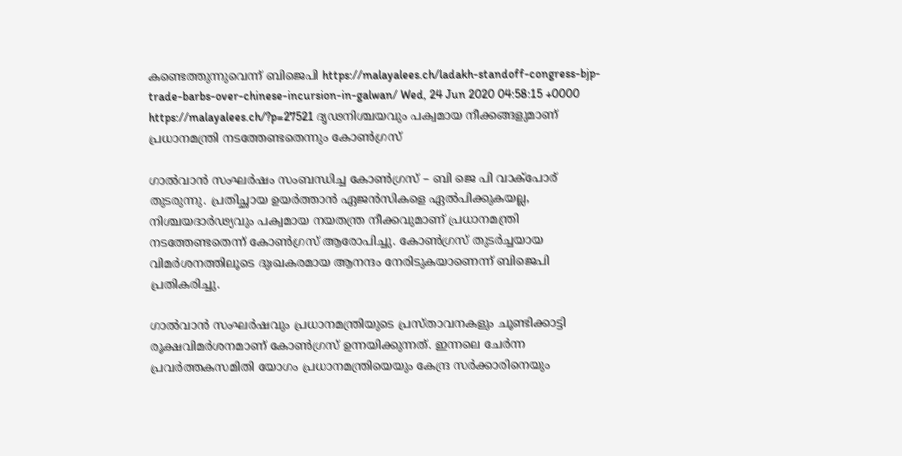കണ്ടെത്തുന്നുവെന്ന് ബിജെപി https://malayalees.ch/ladakh-standoff-congress-bjp-trade-barbs-over-chinese-incursion-in-galwan/ Wed, 24 Jun 2020 04:58:15 +0000 https://malayalees.ch/?p=27521 ദൃഢനിശ്ചയവും പക്വമായ നീക്കങ്ങളുമാണ് പ്രധാനമന്ത്രി നടത്തേണ്ടതെന്നും കോൺഗ്രസ്

ഗാൽവാൻ സംഘർഷം സംബന്ധിച്ച കോൺഗ്രസ് – ബി ജെ പി വാക്പോര് തുടരുന്നു. പ്രതിച്ഛായ ഉയർത്താൻ ഏജൻസികളെ ഏൽപിക്കുകയല്ല, നിശ്ചയദാർഢ്യവും പക്വമായ നയതന്ത്ര നീക്കവുമാണ് പ്രധാനമന്ത്രി നടത്തേണ്ടതെന്ന് കോൺഗ്രസ് ആരോപിച്ചു. കോൺഗ്രസ് തുടർച്ചയായ വിമർശനത്തിലൂടെ ദുഃഖകരമായ ആനന്ദം നേരിടുകയാണെന്ന് ബിജെപി പ്രതികരിച്ചു.

ഗാൽവാൻ സംഘർഷവും പ്രധാനമന്ത്രിയുടെ പ്രസ്താവനകളും ചൂണ്ടിക്കാട്ടി രൂക്ഷവിമർശനമാണ് കോൺഗ്രസ് ഉന്നയിക്കുന്നത്. ഇന്നലെ ചേർന്ന പ്രവർത്തകസമിതി യോഗം പ്രധാനമന്ത്രിയെയും കേന്ദ്ര സർക്കാരിനെയും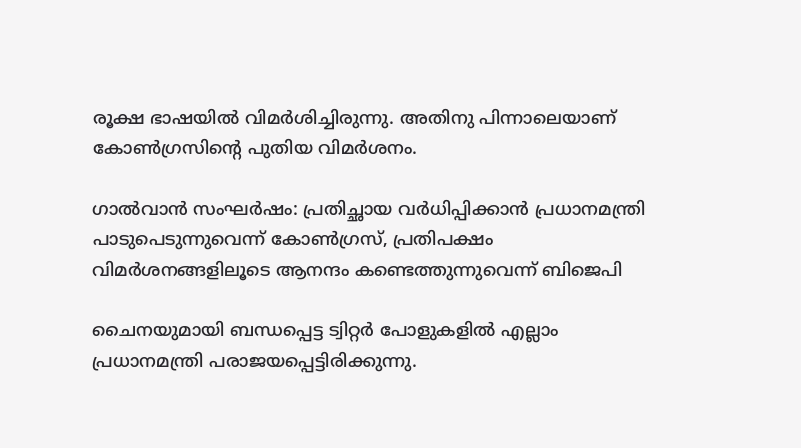രൂക്ഷ ഭാഷയിൽ വിമർശിച്ചിരുന്നു. അതിനു പിന്നാലെയാണ് കോൺഗ്രസിന്‍റെ പുതിയ വിമർശനം.

ഗാല്‍വാന്‍ സംഘര്‍ഷം: പ്രതിച്ഛായ വർധിപ്പിക്കാൻ പ്രധാനമന്ത്രി പാടുപെടുന്നുവെന്ന് കോണ്‍ഗ്രസ്, പ്രതിപക്ഷം വിമര്‍ശനങ്ങളിലൂടെ ആനന്ദം കണ്ടെത്തുന്നുവെന്ന് ബിജെപി

ചൈനയുമായി ബന്ധപ്പെട്ട ട്വിറ്റർ പോളുകളിൽ എല്ലാം പ്രധാനമന്ത്രി പരാജയപ്പെട്ടിരിക്കുന്നു.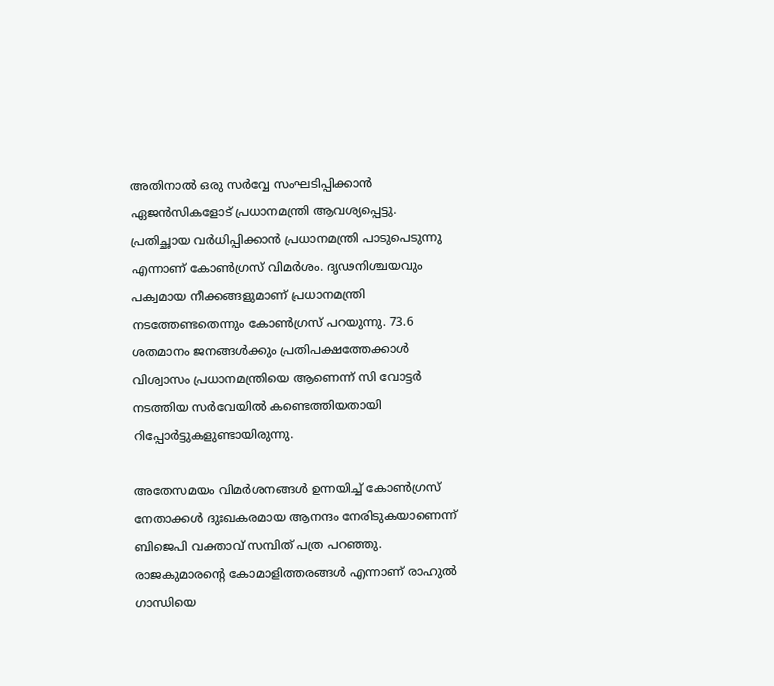അതിനാൽ ഒരു സർവ്വേ സംഘടിപ്പിക്കാൻ ഏജൻസികളോട് പ്രധാനമന്ത്രി ആവശ്യപ്പെട്ടു. പ്രതിച്ഛായ വർധിപ്പിക്കാൻ പ്രധാനമന്ത്രി പാടുപെടുന്നു എന്നാണ് കോൺഗ്രസ് വിമർശം. ദൃഢനിശ്ചയവും പക്വമായ നീക്കങ്ങളുമാണ് പ്രധാനമന്ത്രി നടത്തേണ്ടതെന്നും കോൺഗ്രസ് പറയുന്നു. 73.6 ശതമാനം ജനങ്ങള്‍ക്കും പ്രതിപക്ഷത്തേക്കാള്‍ വിശ്വാസം പ്രധാനമന്ത്രിയെ ആണെന്ന് സി വോട്ടര്‍ നടത്തിയ സര്‍വേയിൽ കണ്ടെത്തിയതായി റിപ്പോർട്ടുകളുണ്ടായിരുന്നു.

അതേസമയം വിമർശനങ്ങൾ ഉന്നയിച്ച് കോൺഗ്രസ് നേതാക്കൾ ദുഃഖകരമായ ആനന്ദം നേരിടുകയാണെന്ന് ബിജെപി വക്താവ് സമ്പിത് പത്ര പറഞ്ഞു. രാജകുമാരന്‍റെ കോമാളിത്തരങ്ങൾ എന്നാണ് രാഹുൽ ഗാന്ധിയെ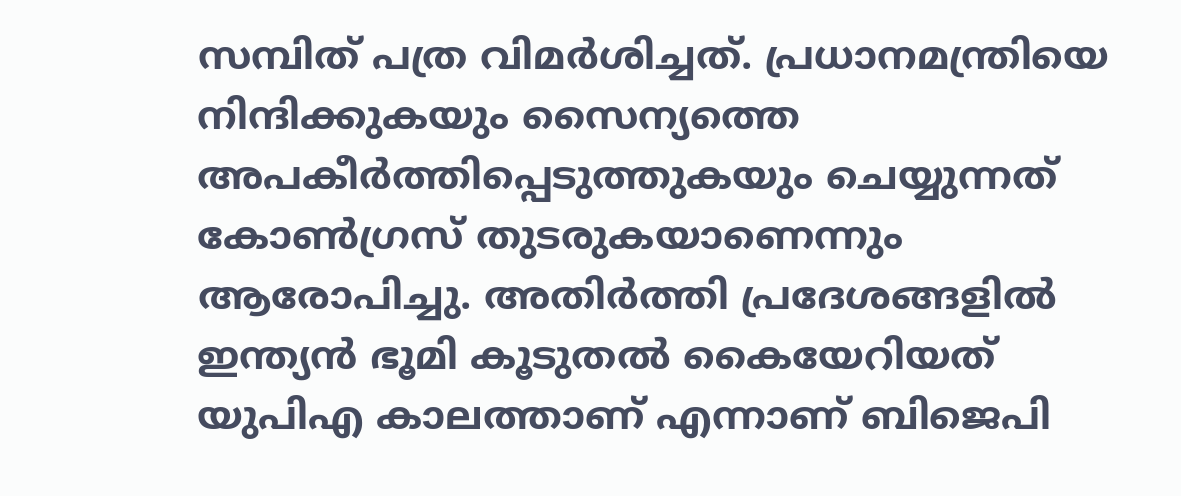സമ്പിത് പത്ര വിമർശിച്ചത്. പ്രധാനമന്ത്രിയെ നിന്ദിക്കുകയും സൈന്യത്തെ അപകീർത്തിപ്പെടുത്തുകയും ചെയ്യുന്നത് കോൺഗ്രസ് തുടരുകയാണെന്നും ആരോപിച്ചു. അതിർത്തി പ്രദേശങ്ങളിൽ ഇന്ത്യൻ ഭൂമി കൂടുതൽ കൈയേറിയത് യുപിഎ കാലത്താണ് എന്നാണ് ബിജെപി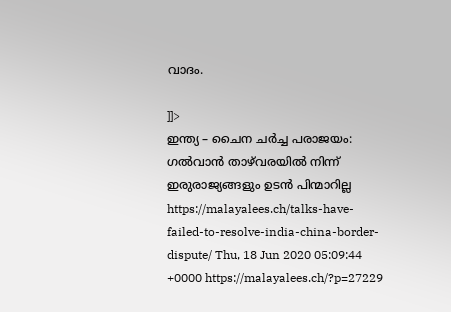വാദം.

]]>
ഇന്ത്യ – ചൈന ചർച്ച പരാജയം: ഗല്‍വാന്‍ താഴ്‍വരയില്‍ നിന്ന് ഇരുരാജ്യങ്ങളും ഉടന്‍ പിന്മാറില്ല https://malayalees.ch/talks-have-failed-to-resolve-india-china-border-dispute/ Thu, 18 Jun 2020 05:09:44 +0000 https://malayalees.ch/?p=27229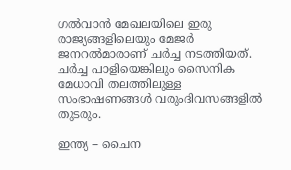ഗൽവാൻ മേഖലയിലെ ഇരു രാജ്യങ്ങളിലെയും മേജർ ജനറൽമാരാണ് ചർച്ച നടത്തിയത്. ചർച്ച പാളിയെങ്കിലും സൈനിക മേധാവി തലത്തിലുള്ള സംഭാഷണങ്ങൾ വരുംദിവസങ്ങളിൽ തുടരും.

ഇന്ത്യ – ചൈന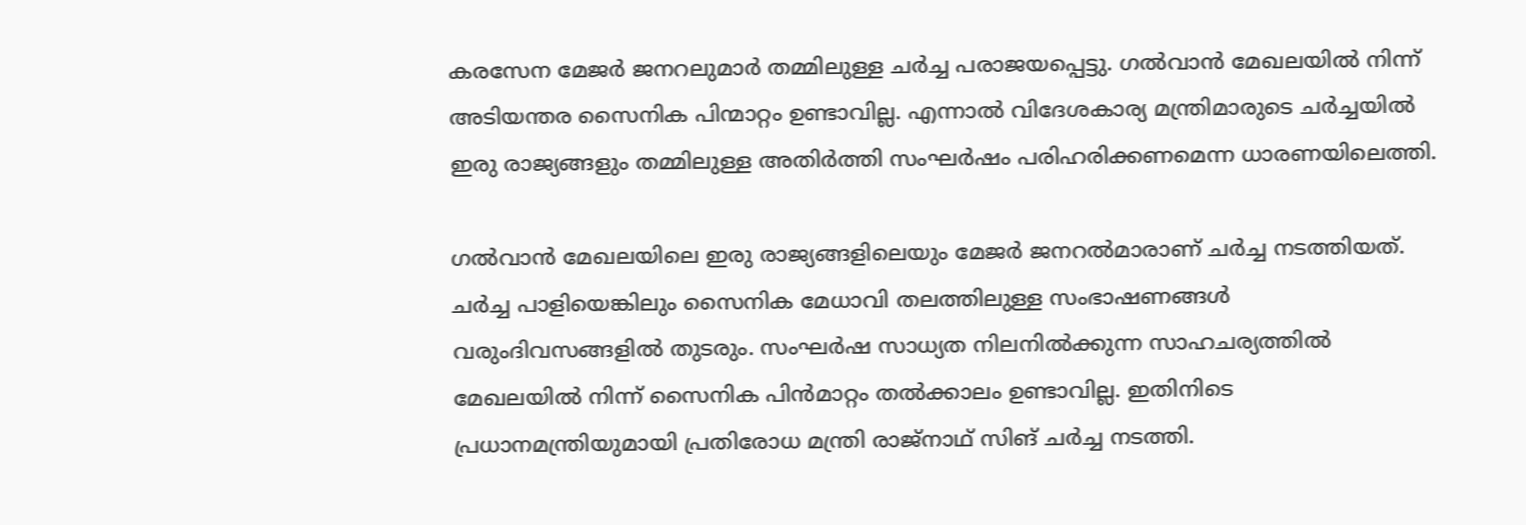കരസേന മേജർ ജനറലുമാർ തമ്മിലുള്ള ചർച്ച പരാജയപ്പെട്ടു. ഗൽവാൻ മേഖലയിൽ നിന്ന് അടിയന്തര സൈനിക പിന്മാറ്റം ഉണ്ടാവില്ല. എന്നാൽ വിദേശകാര്യ മന്ത്രിമാരുടെ ചർച്ചയിൽ ഇരു രാജ്യങ്ങളും തമ്മിലുള്ള അതിർത്തി സംഘർഷം പരിഹരിക്കണമെന്ന ധാരണയിലെത്തി.

ഗൽവാൻ മേഖലയിലെ ഇരു രാജ്യങ്ങളിലെയും മേജർ ജനറൽമാരാണ് ചർച്ച നടത്തിയത്. ചർച്ച പാളിയെങ്കിലും സൈനിക മേധാവി തലത്തിലുള്ള സംഭാഷണങ്ങൾ വരുംദിവസങ്ങളിൽ തുടരും. സംഘർഷ സാധ്യത നിലനിൽക്കുന്ന സാഹചര്യത്തിൽ മേഖലയിൽ നിന്ന് സൈനിക പിൻമാറ്റം തൽക്കാലം ഉണ്ടാവില്ല. ഇതിനിടെ പ്രധാനമന്ത്രിയുമായി പ്രതിരോധ മന്ത്രി രാജ്നാഥ് സിങ് ചർച്ച നടത്തി.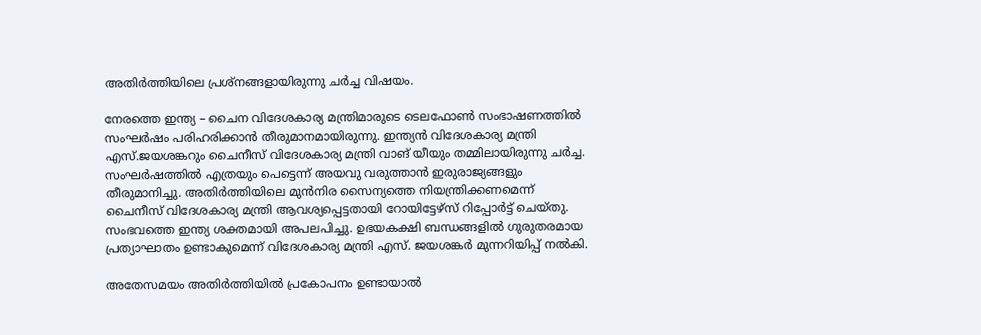അതിർത്തിയിലെ പ്രശ്നങ്ങളായിരുന്നു ചർച്ച വിഷയം.

നേരത്തെ ഇന്ത്യ – ചൈന വിദേശകാര്യ മന്ത്രിമാരുടെ ടെലഫോൺ സംഭാഷണത്തിൽ സംഘർഷം പരിഹരിക്കാൻ തീരുമാനമായിരുന്നു. ഇന്ത്യൻ വിദേശകാര്യ മന്ത്രി എസ്‌.ജയശങ്കറും ചൈനീസ് വിദേശകാര്യ മന്ത്രി വാങ് യീയും തമ്മിലായിരുന്നു ചർച്ച. സംഘർഷത്തിൽ എത്രയും പെട്ടെന്ന് അയവു വരുത്താൻ ഇരുരാജ്യങ്ങളും തീരുമാനിച്ചു. അതിർത്തിയിലെ മുൻനിര സൈന്യത്തെ നിയന്ത്രിക്കണമെന്ന് ചൈനീസ് വിദേശകാര്യ മന്ത്രി ആവശ്യപ്പെട്ടതായി റോയിട്ടേഴ്സ് റിപ്പോർട്ട് ചെയ്തു. സംഭവത്തെ ഇന്ത്യ ശക്തമായി അപലപിച്ചു. ഉഭയകക്ഷി ബന്ധങ്ങളിൽ ഗുരുതരമായ പ്രത്യാഘാതം ഉണ്ടാകുമെന്ന് വിദേശകാര്യ മന്ത്രി എസ്. ജയശങ്കർ മുന്നറിയിപ്പ് നൽകി.

അതേസമയം അതിർത്തിയിൽ പ്രകോപനം ഉണ്ടായാൽ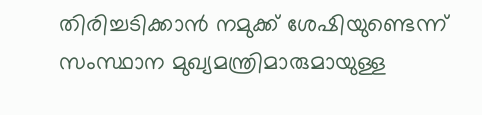തിരിച്ചടിക്കാൻ നമുക്ക് ശേഷിയുണ്ടെന്ന് സംസ്ഥാന മുഖ്യമന്ത്രിമാരുമായുള്ള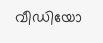വീഡിയോ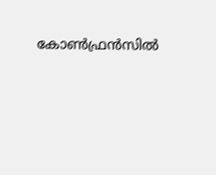കോൺഫ്രൻസിൽ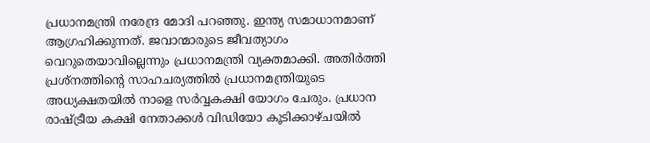പ്രധാനമന്ത്രി നരേന്ദ്ര മോദി പറഞ്ഞു. ഇന്ത്യ സമാധാനമാണ് ആഗ്രഹിക്കുന്നത്. ജവാന്മാരുടെ ജീവത്യാഗം വെറുതെയാവില്ലെന്നും പ്രധാനമന്ത്രി വ്യക്തമാക്കി. അതിർത്തി പ്രശ്നത്തിന്‍റെ സാഹചര്യത്തിൽ പ്രധാനമന്ത്രിയുടെ അധ്യക്ഷതയിൽ നാളെ സർവ്വകക്ഷി യോഗം ചേരും. പ്രധാന രാഷ്ട്രീയ കക്ഷി നേതാക്കൾ വിഡിയോ കൂടിക്കാഴ്ചയിൽ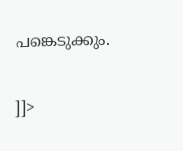പങ്കെടുക്കും.

]]>